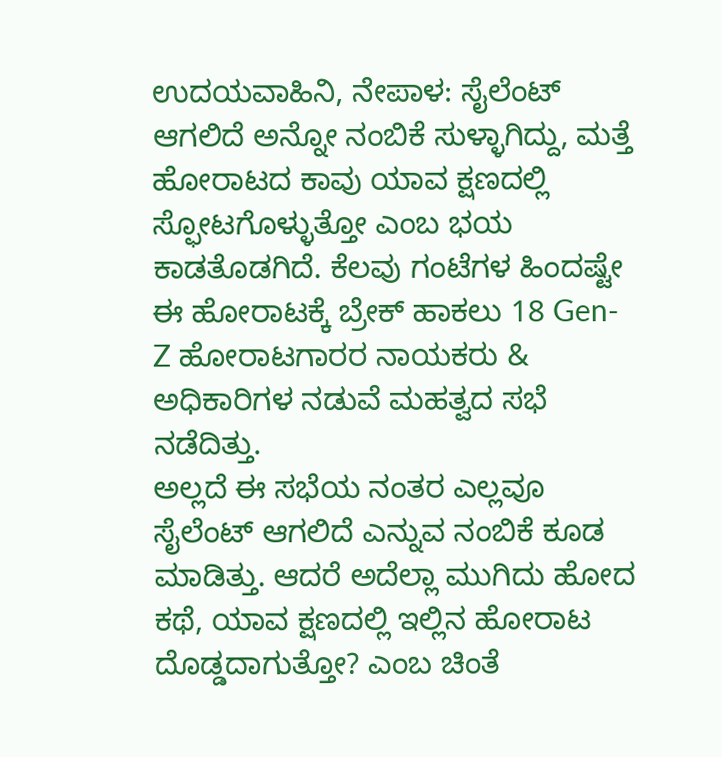ಉದಯವಾಹಿನಿ, ನೇಪಾಳ: ಸೈಲೆಂಟ್ ಆಗಲಿದೆ ಅನ್ನೋ ನಂಬಿಕೆ ಸುಳ್ಳಾಗಿದ್ದು, ಮತ್ತೆ ಹೋರಾಟದ ಕಾವು ಯಾವ ಕ್ಷಣದಲ್ಲಿ ಸ್ಫೋಟಗೊಳ್ಳುತ್ತೋ ಎಂಬ ಭಯ ಕಾಡತೊಡಗಿದೆ. ಕೆಲವು ಗಂಟೆಗಳ ಹಿಂದಷ್ಟೇ ಈ ಹೋರಾಟಕ್ಕೆ ಬ್ರೇಕ್ ಹಾಕಲು 18 Gen-Z ಹೋರಾಟಗಾರರ ನಾಯಕರು & ಅಧಿಕಾರಿಗಳ ನಡುವೆ ಮಹತ್ವದ ಸಭೆ ನಡೆದಿತ್ತು.
ಅಲ್ಲದೆ ಈ ಸಭೆಯ ನಂತರ ಎಲ್ಲವೂ ಸೈಲೆಂಟ್ ಆಗಲಿದೆ ಎನ್ನುವ ನಂಬಿಕೆ ಕೂಡ ಮಾಡಿತ್ತು. ಆದರೆ ಅದೆಲ್ಲಾ ಮುಗಿದು ಹೋದ ಕಥೆ, ಯಾವ ಕ್ಷಣದಲ್ಲಿ ಇಲ್ಲಿನ ಹೋರಾಟ ದೊಡ್ಡದಾಗುತ್ತೋ? ಎಂಬ ಚಿಂತೆ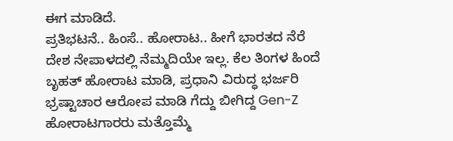ಈಗ ಮಾಡಿದೆ.
ಪ್ರತಿಭಟನೆ.. ಹಿಂಸೆ.. ಹೋರಾಟ.. ಹೀಗೆ ಭಾರತದ ನೆರೆ ದೇಶ ನೇಪಾಳದಲ್ಲಿ ನೆಮ್ಮದಿಯೇ ಇಲ್ಲ. ಕೆಲ ತಿಂಗಳ ಹಿಂದೆ ಬೃಹತ್ ಹೋರಾಟ ಮಾಡಿ, ಪ್ರಧಾನಿ ವಿರುದ್ಧ ಭರ್ಜರಿ ಭ್ರಷ್ಟಾಚಾರ ಆರೋಪ ಮಾಡಿ ಗೆದ್ದು ಬೀಗಿದ್ದ Gen-Z ಹೋರಾಟಗಾರರು ಮತ್ತೊಮ್ಮೆ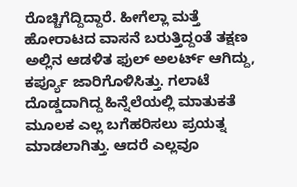ರೊಚ್ಚಿಗೆದ್ದಿದ್ದಾರೆ. ಹೀಗೆಲ್ಲಾ ಮತ್ತೆ ಹೋರಾಟದ ವಾಸನೆ ಬರುತ್ತಿದ್ದಂತೆ ತಕ್ಷಣ ಅಲ್ಲಿನ ಆಡಳಿತ ಫುಲ್ ಅಲರ್ಟ್ ಆಗಿದ್ದು, ಕರ್ಪ್ಯೂ ಜಾರಿಗೊಳಿಸಿತ್ತು. ಗಲಾಟೆ ದೊಡ್ಡದಾಗಿದ್ದ ಹಿನ್ನೆಲೆಯಲ್ಲಿ ಮಾತುಕತೆ ಮೂಲಕ ಎಲ್ಲ ಬಗೆಹರಿಸಲು ಪ್ರಯತ್ನ ಮಾಡಲಾಗಿತ್ತು. ಆದರೆ ಎಲ್ಲವೂ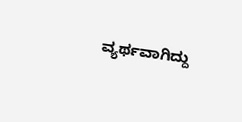ವ್ಯರ್ಥವಾಗಿದ್ದು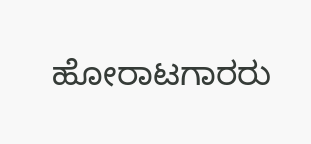ಹೋರಾಟಗಾರರು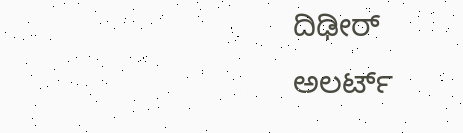ದಿಢೀರ್ ಅಲರ್ಟ್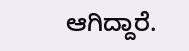ಆಗಿದ್ದಾರೆ.